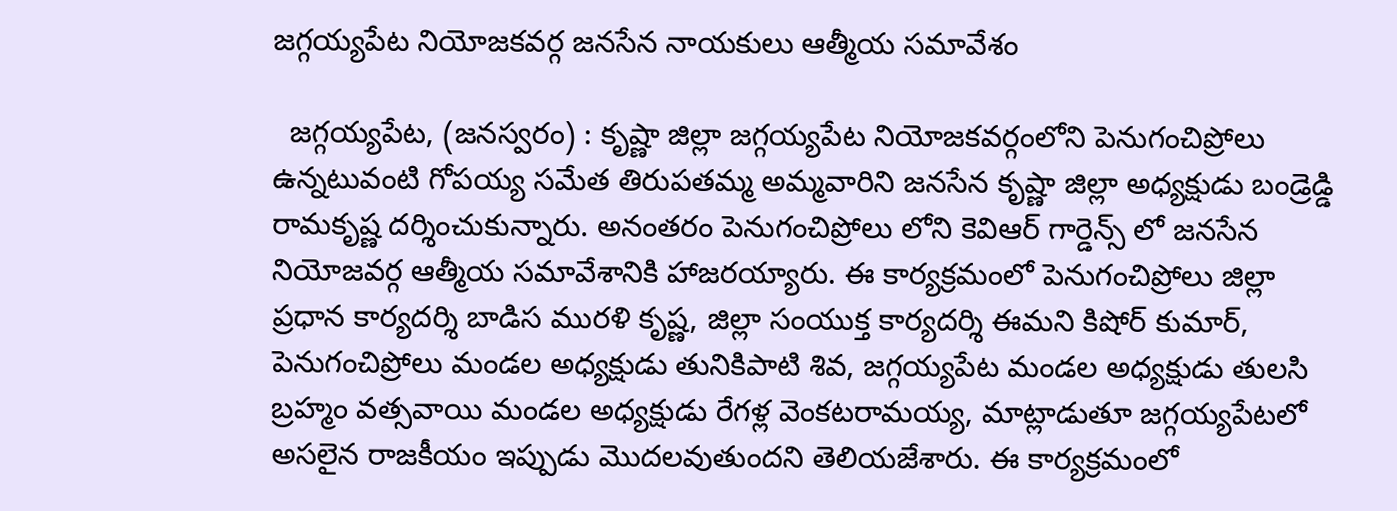జగ్గయ్యపేట నియోజకవర్గ జనసేన నాయకులు ఆత్మీయ సమావేశం

  జగ్గయ్యపేట, (జనస్వరం) : కృష్ణా జిల్లా జగ్గయ్యపేట నియోజకవర్గంలోని పెనుగంచిప్రోలు ఉన్నటువంటి గోపయ్య సమేత తిరుపతమ్మ అమ్మవారిని జనసేన కృష్ణా జిల్లా అధ్యక్షుడు బండ్రెడ్డి రామకృష్ణ దర్శించుకున్నారు. అనంతరం పెనుగంచిప్రోలు లోని కెవిఆర్ గార్డెన్స్ లో జనసేన నియోజవర్గ ఆత్మీయ సమావేశానికి హాజరయ్యారు. ఈ కార్యక్రమంలో పెనుగంచిప్రోలు జిల్లా ప్రధాన కార్యదర్శి బాడిస మురళి కృష్ణ, జిల్లా సంయుక్త కార్యదర్శి ఈమని కిషోర్ కుమార్, పెనుగంచిప్రోలు మండల అధ్యక్షుడు తునికిపాటి శివ, జగ్గయ్యపేట మండల అధ్యక్షుడు తులసి బ్రహ్మం వత్సవాయి మండల అధ్యక్షుడు రేగళ్ల వెంకటరామయ్య, మాట్లాడుతూ జగ్గయ్యపేటలో అసలైన రాజకీయం ఇప్పుడు మొదలవుతుందని తెలియజేశారు. ఈ కార్యక్రమంలో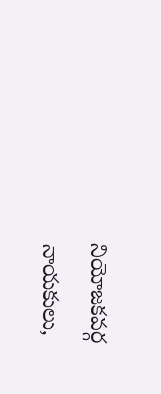నియోజకవర్గ నాయకులు,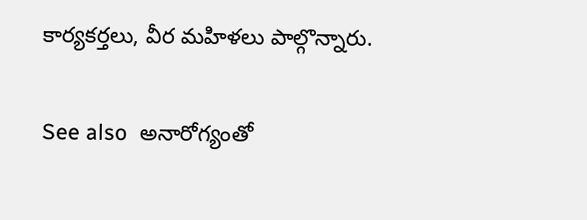కార్యకర్తలు, వీర మహిళలు పాల్గొన్నారు.

See also  అనారోగ్యంతో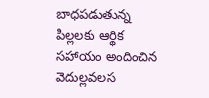బాధపడుతున్న పిల్లలకు ఆర్థిక సహాయం అందించిన వెదుల్లవలస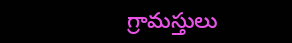గ్రామస్తులు